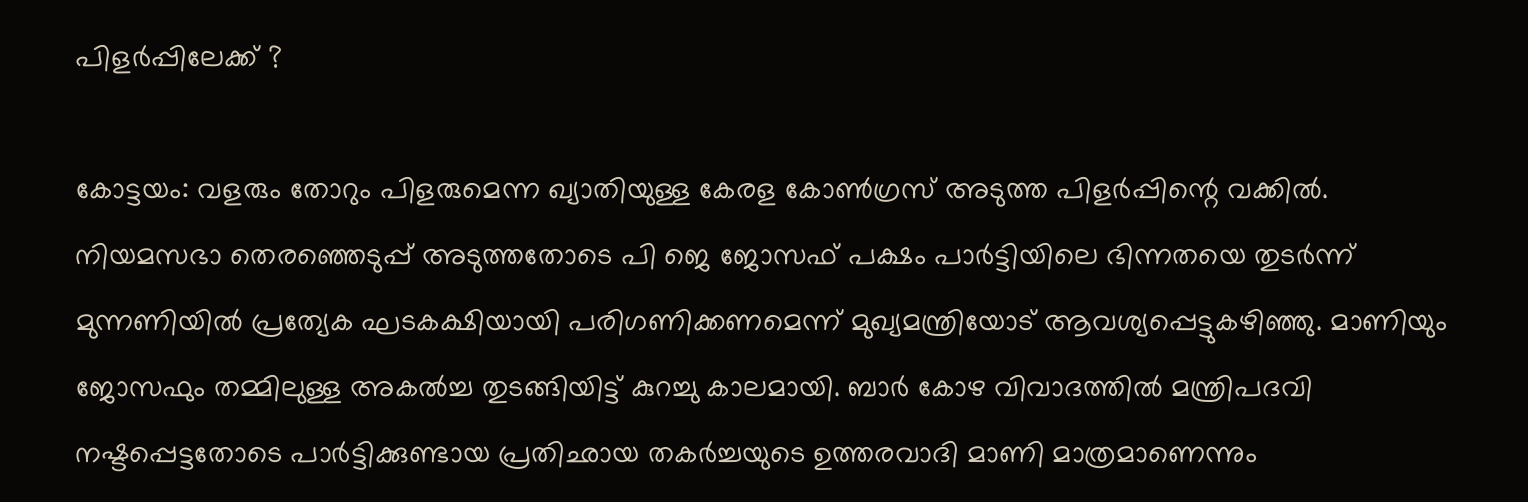പിളര്‍പ്പിലേക്ക് ?

കോട്ടയം: വളരും തോറും പിളരുമെന്ന ഖ്യാതിയുള്ള കേരള കോണ്‍ഗ്രസ് അടുത്ത പിളര്‍പ്പിന്റെ വക്കില്‍. നിയമസഭാ തെരഞ്ഞെടുപ്പ് അടുത്തതോടെ പി ജെ ജോസഫ് പക്ഷം പാര്‍ട്ടിയിലെ ഭിന്നതയെ തുടര്‍ന്ന് മുന്നണിയില്‍ പ്രത്യേക ഘടകക്ഷിയായി പരിഗണിക്കണമെന്ന് മുഖ്യമന്ത്രിയോട് ആവശ്യപ്പെട്ടുകഴിഞ്ഞു. മാണിയും ജോസഫും തമ്മിലുള്ള അകല്‍ച്ച തുടങ്ങിയിട്ട് കുറച്ചു കാലമായി. ബാര്‍ കോഴ വിവാദത്തില്‍ മന്ത്രിപദവി നഷ്ടപ്പെട്ടതോടെ പാര്‍ട്ടിക്കുണ്ടായ പ്രതിഛായ തകര്‍ച്ചയുടെ ഉത്തരവാദി മാണി മാത്രമാണെന്നും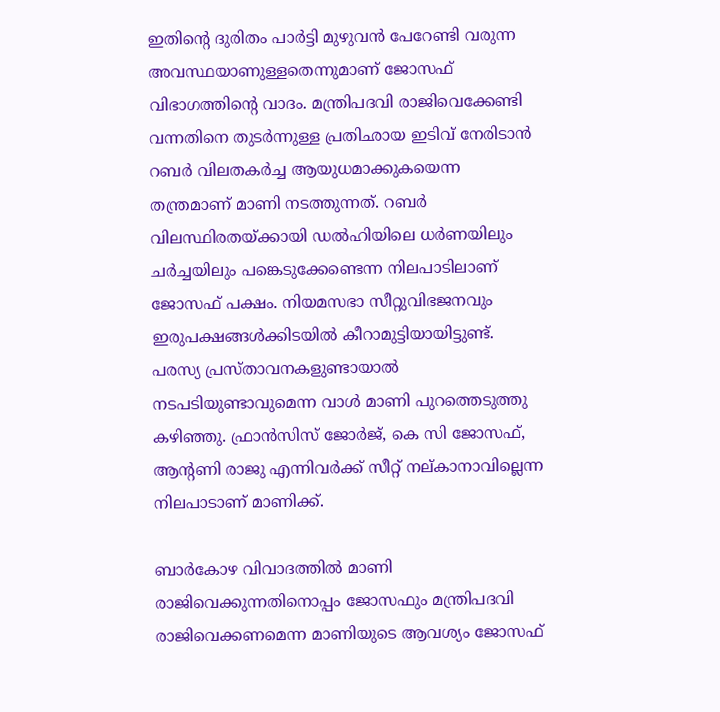ഇതിന്റെ ദുരിതം പാര്‍ട്ടി മുഴുവന്‍ പേറേണ്ടി വരുന്ന അവസ്ഥയാണുള്ളതെന്നുമാണ് ജോസഫ് വിഭാഗത്തിന്റെ വാദം. മന്ത്രിപദവി രാജിവെക്കേണ്ടി വന്നതിനെ തുടര്‍ന്നുള്ള പ്രതിഛായ ഇടിവ് നേരിടാന്‍ റബര്‍ വിലതകര്‍ച്ച ആയുധമാക്കുകയെന്ന തന്ത്രമാണ് മാണി നടത്തുന്നത്. റബര്‍ വിലസ്ഥിരതയ്ക്കായി ഡല്‍ഹിയിലെ ധര്‍ണയിലും ചര്‍ച്ചയിലും പങ്കെടുക്കേണ്ടെന്ന നിലപാടിലാണ് ജോസഫ് പക്ഷം. നിയമസഭാ സീറ്റുവിഭജനവും ഇരുപക്ഷങ്ങള്‍ക്കിടയില്‍ കീറാമുട്ടിയായിട്ടുണ്ട്. പരസ്യ പ്രസ്താവനകളുണ്ടായാല്‍ നടപടിയുണ്ടാവുമെന്ന വാള്‍ മാണി പുറത്തെടുത്തു കഴിഞ്ഞു. ഫ്രാന്‍സിസ് ജോര്‍ജ്, കെ സി ജോസഫ്, ആന്റണി രാജു എന്നിവര്‍ക്ക് സീറ്റ് നല്കാനാവില്ലെന്ന നിലപാടാണ് മാണിക്ക്.

ബാര്‍കോഴ വിവാദത്തില്‍ മാണി രാജിവെക്കുന്നതിനൊപ്പം ജോസഫും മന്ത്രിപദവി രാജിവെക്കണമെന്ന മാണിയുടെ ആവശ്യം ജോസഫ്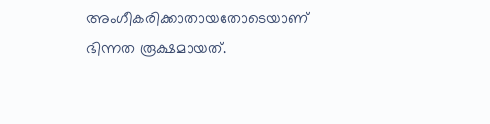അംഗീകരിക്കാതായതോടെയാണ് ഭിന്നത രൂക്ഷമായത്.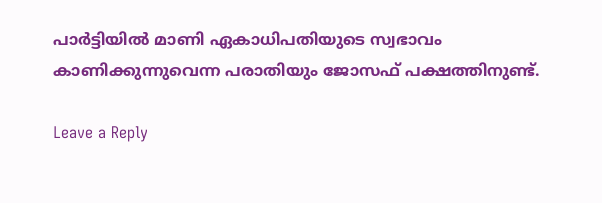പാര്‍ട്ടിയില്‍ മാണി ഏകാധിപതിയുടെ സ്വഭാവം കാണിക്കുന്നുവെന്ന പരാതിയും ജോസഫ് പക്ഷത്തിനുണ്ട്.

Leave a Reply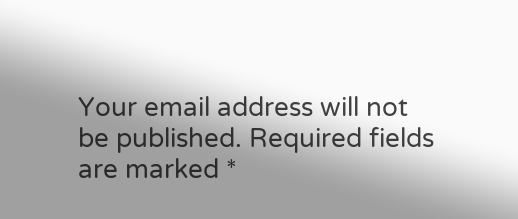Your email address will not be published. Required fields are marked *